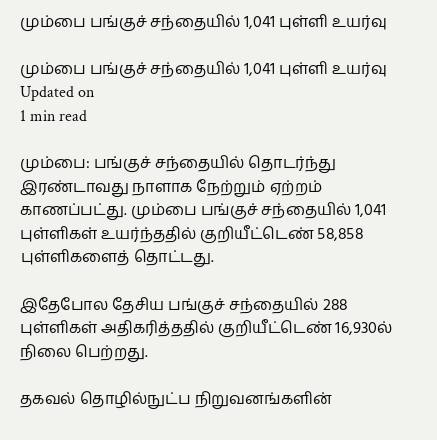மும்பை பங்குச் சந்தையில் 1,041 புள்ளி உயர்வு

மும்பை பங்குச் சந்தையில் 1,041 புள்ளி உயர்வு
Updated on
1 min read

மும்பை: பங்குச் சந்தையில் தொடர்ந்து இரண்டாவது நாளாக நேற்றும் ஏற்றம் காணப்பட்து. மும்பை பங்குச் சந்தையில் 1,041 புள்ளிகள் உயர்ந்ததில் குறியீட்டெண் 58,858 புள்ளிகளைத் தொட்டது.

இதேபோல தேசிய பங்குச் சந்தையில் 288 புள்ளிகள் அதிகரித்ததில் குறியீட்டெண் 16,930ல் நிலை பெற்றது.

தகவல் தொழில்நுட்ப நிறுவனங்களின்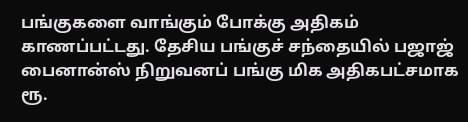பங்குகளை வாங்கும் போக்கு அதிகம் காணப்பட்டது. தேசிய பங்குச் சந்தையில் பஜாஜ் பைனான்ஸ் நிறுவனப் பங்கு மிக அதிகபட்சமாக ரூ.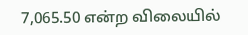7,065.50 என்ற விலையில்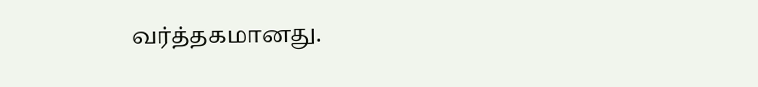வர்த்தகமானது.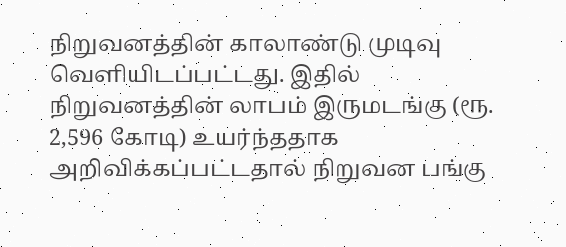நிறுவனத்தின் காலாண்டு முடிவு வெளியிடப்பட்டது. இதில் நிறுவனத்தின் லாபம் இருமடங்கு (ரூ. 2,596 கோடி) உயர்ந்ததாக அறிவிக்கப்பட்டதால் நிறுவன பங்கு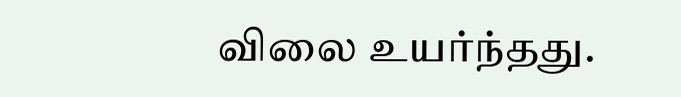விலை உயர்ந்தது.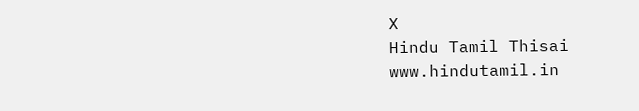X
Hindu Tamil Thisai
www.hindutamil.in